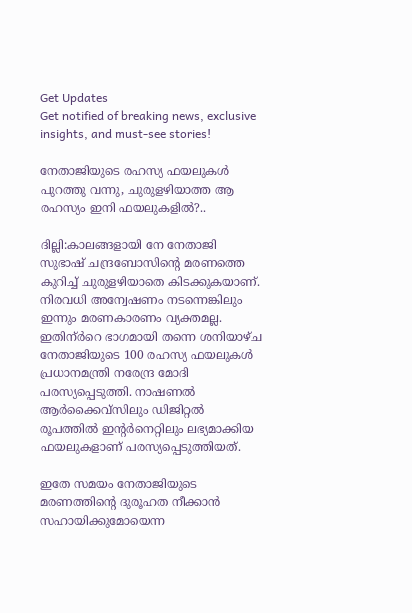Get Updates
Get notified of breaking news, exclusive insights, and must-see stories!

നേതാജിയുടെ രഹസ്യ ഫയലുകള്‍ പുറത്തു വന്നു, ചുരുളഴിയാത്ത ആ രഹസ്യം ഇനി ഫയലുകളില്‍?..

ദില്ലി:കാലങ്ങളായി നേ നേതാജി സുഭാഷ് ചന്ദ്രബോസിന്റെ മരണത്തെ കുറിച്ച് ചുരുളഴിയാതെ കിടക്കുകയാണ്. നിരവധി അന്വേഷണം നടന്നെങ്കിലും ഇന്നും മരണകാരണം വ്യക്തമല്ല. ഇതിന്ർറെ ഭാഗമായി തന്നെ ശനിയാഴ്ച നേതാജിയുടെ 100 രഹസ്യ ഫയലുകള്‍ പ്രധാനമന്ത്രി നരേന്ദ്ര മോദി പരസ്യപ്പെടുത്തി. നാഷണല്‍ ആര്‍ക്കൈവ്‌സിലും ഡിജിറ്റല്‍ രൂപത്തില്‍ ഇന്റര്‍നെറ്റിലും ലഭ്യമാക്കിയ ഫയലുകളാണ് പരസ്യപ്പെടുത്തിയത്.

ഇതേ സമയം നേതാജിയുടെ മരണത്തിന്റെ ദുരൂഹത നീക്കാന്‍ സഹായിക്കുമോയെന്ന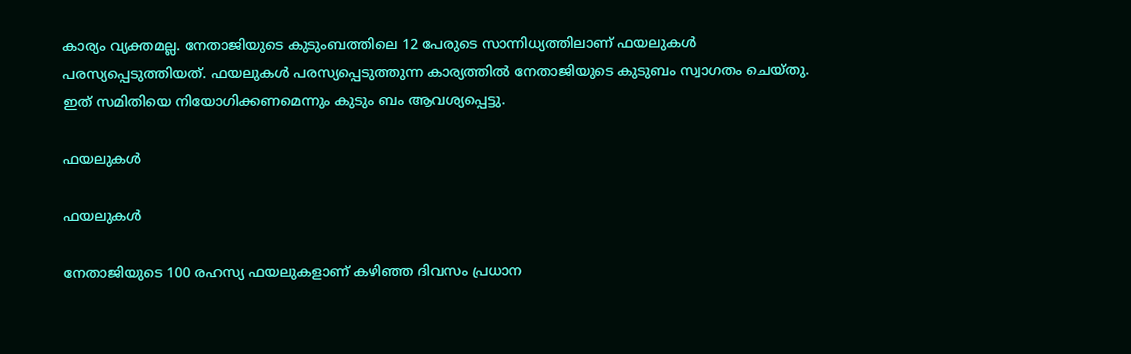കാര്യം വ്യക്തമല്ല. നേതാജിയുടെ കുടുംബത്തിലെ 12 പേരുടെ സാന്നിധ്യത്തിലാണ് ഫയലുകള്‍ പരസ്യപ്പെടുത്തിയത്. ഫയലുകള്‍ പരസ്യപ്പെടുത്തുന്ന കാര്യത്തില്‍ നേതാജിയുടെ കുടുബം സ്വാഗതം ചെയ്തു. ഇത് സമിതിയെ നിയോഗിക്കണമെന്നും കുടും ബം ആവശ്യപ്പെട്ടു.

ഫയലുകള്‍

ഫയലുകള്‍

നേതാജിയുടെ 100 രഹസ്യ ഫയലുകളാണ് കഴിഞ്ഞ ദിവസം പ്രധാന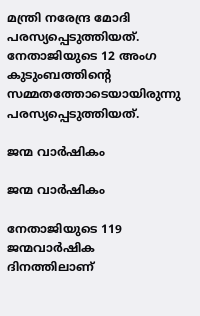മന്ത്രി നരേന്ദ്ര മോദി പരസ്യപ്പെടുത്തിയത്. നേതാജിയുടെ 12 അംഗ കുടുംബത്തിന്റെ സമ്മതത്തോടെയായിരുന്നു പരസ്യപ്പെടുത്തിയത്.

ജന്മ വാര്‍ഷികം

ജന്മ വാര്‍ഷികം

നേതാജിയുടെ 119 ജന്മവാര്‍ഷിക ദിനത്തിലാണ്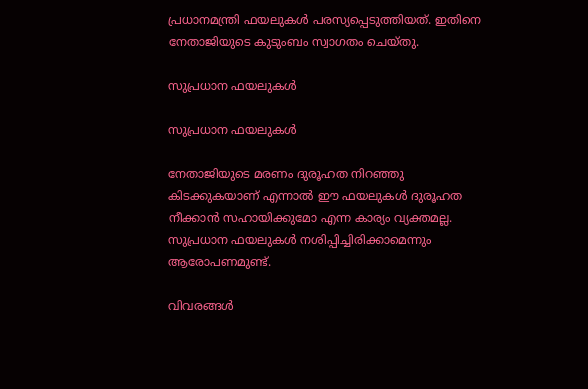പ്രധാനമന്ത്രി ഫയലുകള്‍ പരസ്യപ്പെടുത്തിയത്. ഇതിനെ നേതാജിയുടെ കുടുംബം സ്വാഗതം ചെയ്തു.

സുപ്രധാന ഫയലുകള്‍

സുപ്രധാന ഫയലുകള്‍

നേതാജിയുടെ മരണം ദുരൂഹത നിറഞ്ഞു കിടക്കുകയാണ് എന്നാല്‍ ഈ ഫയലുകള്‍ ദുരൂഹത നീക്കാന്‍ സഹായിക്കുമോ എന്ന കാര്യം വ്യക്തമല്ല. സുപ്രധാന ഫയലുകള്‍ നശിപ്പിച്ചിരിക്കാമെന്നും ആരോപണമുണ്ട്.

വിവരങ്ങള്‍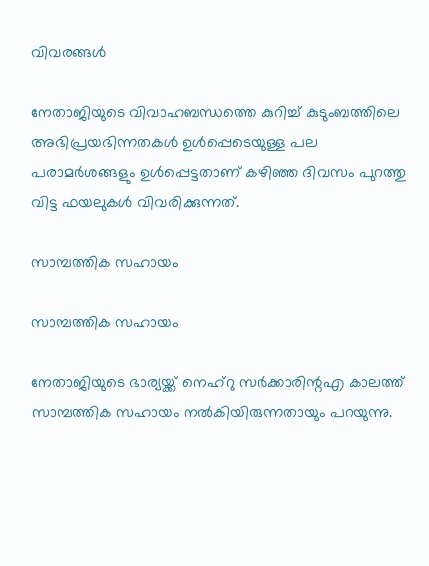വിവരങ്ങള്‍

നേതാജിയുടെ വിവാഹബന്ധത്തെ കുറിച്ച് കുടുംബത്തിലെ അഭിപ്രയഭിന്നതകള്‍ ഉള്‍പ്പെടെയുള്ള പല പരാമര്‍ശങ്ങളും ഉള്‍പ്പെട്ടതാണ് കഴിഞ്ഞ ദിവസം പുറത്തു വിട്ട ഫയലുകള്‍ വിവരിക്കുന്നത്.

സാമ്പത്തിക സഹായം

സാമ്പത്തിക സഹായം

നേതാജിയുടെ ഭാര്യയ്ക്ക് നെഹ്‌റു സര്‍ക്കാരിന്റഎ കാലത്ത് സാമ്പത്തിക സഹായം നല്‍കിയിരുന്നതായും പറയുന്നു.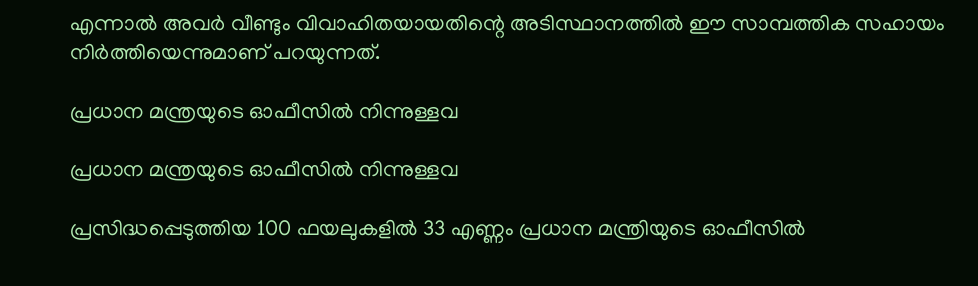എന്നാല്‍ അവര്‍ വീണ്ടും വിവാഹിതയായതിന്റെ അടിസ്ഥാനത്തില്‍ ഈ സാമ്പത്തിക സഹായം നിര്‍ത്തിയെന്നുമാണ് പറയുന്നത്.

പ്രധാന മന്ത്രയുടെ ഓഫീസില്‍ നിന്നുള്ളവ

പ്രധാന മന്ത്രയുടെ ഓഫീസില്‍ നിന്നുള്ളവ

പ്രസിദ്ധപ്പെടുത്തിയ 100 ഫയലുകളില്‍ 33 എണ്ണം പ്രധാന മന്ത്രിയുടെ ഓഫീസില്‍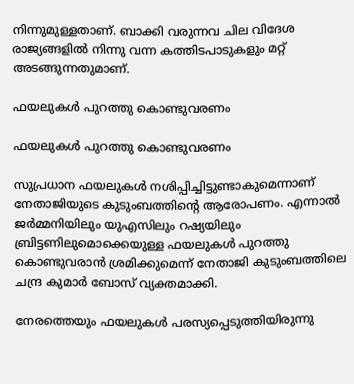നിന്നുമുള്ളതാണ്. ബാക്കി വരുന്നവ ചില വിദേശ രാജ്യങ്ങളില്‍ നിന്നു വന്ന കത്തിടപാടുകളും മറ്റ് അടങ്ങുന്നതുമാണ്.

ഫയലുകള്‍ പുറത്തു കൊണ്ടുവരണം

ഫയലുകള്‍ പുറത്തു കൊണ്ടുവരണം

സുപ്രധാന ഫയലുകള്‍ നശിപ്പിച്ചിട്ടുണ്ടാകുമെന്നാണ് നേതാജിയുടെ കുടുംബത്തിന്റെ ആരോപണം. എന്നാല്‍ ജര്‍മ്മനിയിലും യുഎസിലും റഷ്യയിലും ബ്രിട്ടണിലുമൊക്കെയുള്ള ഫയലുകള്‍ പുറത്തു കൊണ്ടുവരാന്‍ ശ്രമിക്കുമെന്ന് നേതാജി കുടുംബത്തിലെ ചന്ദ്ര കുമാര്‍ ബോസ് വ്യക്തമാക്കി.

നേരത്തെയും ഫയലുകള്‍ പരസ്യപ്പെടുത്തിയിരുന്നു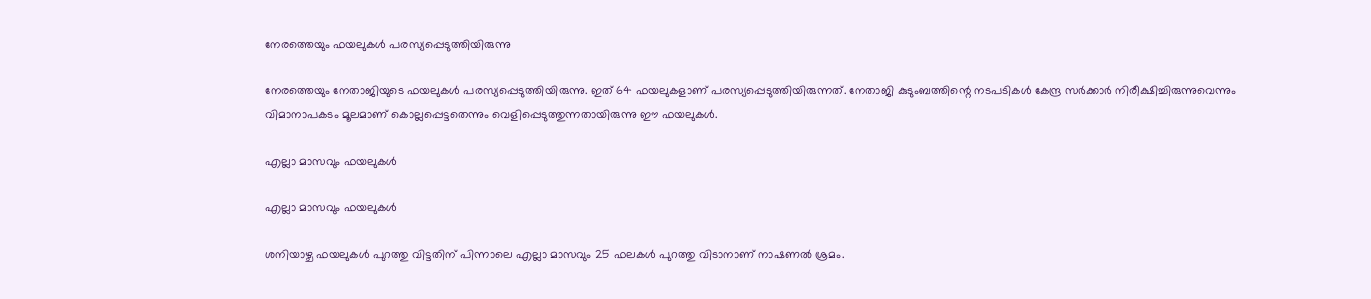നേരത്തെയും ഫയലുകള്‍ പരസ്യപ്പെടുത്തിയിരുന്നു

നേരത്തെയും നേതാജിയുടെ ഫയലുകള്‍ പരസ്യപ്പെടുത്തിയിരുന്നു. ഇത് 64 ഫയലുകളാണ് പരസ്യപ്പെടുത്തിയിരുന്നത്. നേതാജി കുടുംബത്തിന്റെ നടപടികള്‍ കേന്ദ്ര സര്‍ക്കാര്‍ നിരീക്ഷിച്ചിരുന്നുവെന്നും വിമാനാപകടം മൂലമാണ് കൊല്ലപ്പെട്ടതെന്നും വെളിപ്പെടുത്തുന്നതായിരുന്നു ഈ ഫയലുകള്‍.

എല്ലാ മാസവും ഫയലുകള്‍

എല്ലാ മാസവും ഫയലുകള്‍

ശനിയാഴ്ച ഫയലുകള്‍ പുറത്തു വിട്ടതിന് പിന്നാലെ എല്ലാ മാസവും 25 ഫലകള്‍ പുറത്തു വിടാനാണ് നാഷണല്‍ ശ്രമം.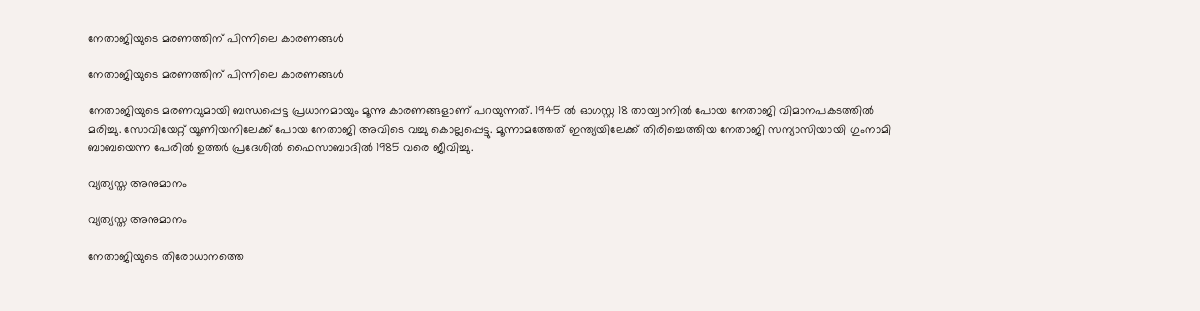നേതാജിയുടെ മരണത്തിന് പിന്നിലെ കാരണങ്ങള്‍

നേതാജിയുടെ മരണത്തിന് പിന്നിലെ കാരണങ്ങള്‍

നേതാജിയുടെ മരണവുമായി ബന്ധപ്പെട്ട പ്രധാനമായും മൂന്നു കാരണങ്ങളാണ് പറയുന്നത്. 1945 ല്‍ ഓഗസ്റ്റ 18 തായ്വാനില്‍ പോയ നേതാജി വിമാനപകടത്തില്‍ മരിച്ചു. സോവിയേറ്റ് യൂണിയനിലേക്ക് പോയ നേതാജി അവിടെ വച്ചു കൊല്ലപ്പെട്ടു. മൂന്നാമത്തേത് ഇന്ത്യയിലേക്ക് തിരിച്ചെത്തിയ നേതാജി സന്യാസിയായി ഗുംനാമി ബാബയെന്ന പേരില്‍ ഉത്തര്‍ പ്രദേശില്‍ ഫൈസാബാദില്‍ 1985 വരെ ജീവിച്ചു.

വ്യത്യസ്ത അനുമാനം

വ്യത്യസ്ത അനുമാനം

നേതാജിയുടെ തിരോധാനത്തെ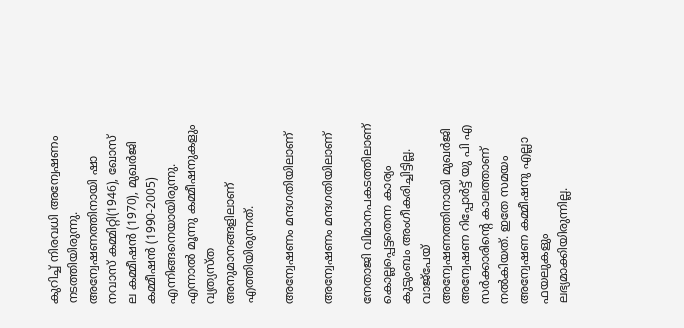കുറിച്ച് നിരവധി അന്വേഷണം നടത്തിയിരുന്നു. അന്വേഷണത്തിനായി ഷാ നവാസ് കമ്മിറ്റി(1946), ഖോസ് ല കമ്മീഷന്‍ (1970), മുഖര്‍ജി കമ്മീഷന്‍ (1990-2005) എന്നിങ്ങനെയായിരുന്നു. എന്നാല്‍ മൂന്നു കമ്മീഷനുകളും വ്യത്യസ്ത അനുമാനങ്ങളിലാണ് എത്തിയിരുന്നത്.

അന്വേഷണം മന്ദഗതിയിലാണ്

അന്വേഷണം മന്ദഗതിയിലാണ്

നേതാജി വിമാനപകടത്തിലാണ് കൊല്ലപ്പെട്ടതെന്ന കാര്യം കുടുംബം അംഗീകരിച്ചിട്ടില്ല. വാജ്‌പേയ് അന്വേഷണത്തിനായി മുഖര്‍ജി അന്വേഷണ റിപ്പോര്‍ട്ട് യു പി എ സര്‍ക്കാരിന്റെ കാലത്താണ് നല്‍കിയത്. ഇതേ സമയം അന്വേഷണ കമ്മീഷനു എല്ലാ ഫയലുകളും ലഭ്യമാക്കിയിരുന്നില്ല.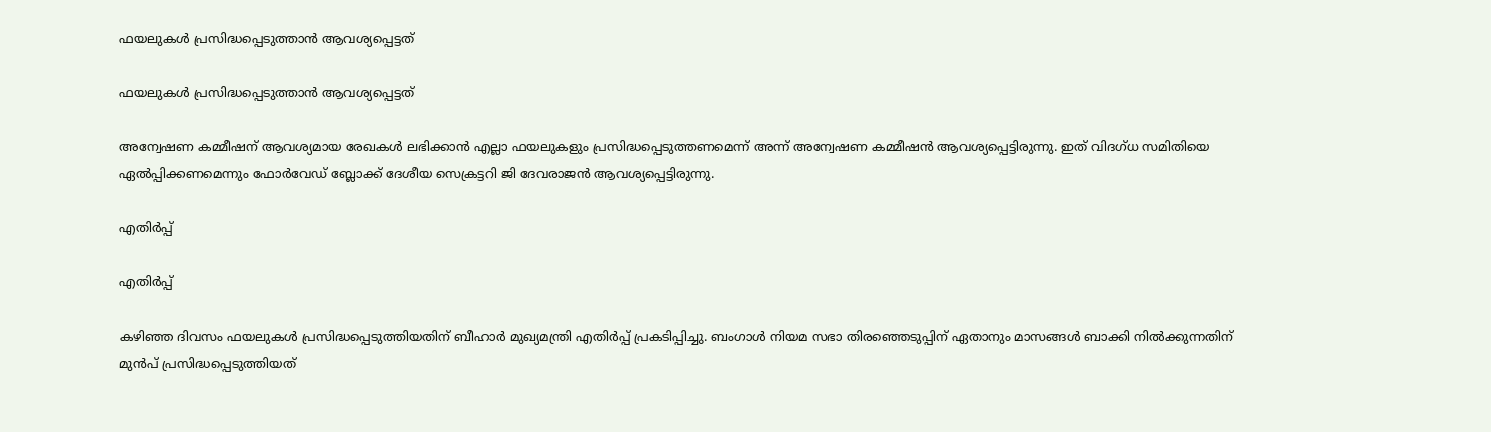ഫയലുകള്‍ പ്രസിദ്ധപ്പെടുത്താന്‍ ആവശ്യപ്പെട്ടത്

ഫയലുകള്‍ പ്രസിദ്ധപ്പെടുത്താന്‍ ആവശ്യപ്പെട്ടത്

അന്വേഷണ കമ്മീഷന് ആവശ്യമായ രേഖകള്‍ ലഭിക്കാന്‍ എല്ലാ ഫയലുകളും പ്രസിദ്ധപ്പെടുത്തണമെന്ന് അന്ന് അന്വേഷണ കമ്മീഷന്‍ ആവശ്യപ്പെട്ടിരുന്നു. ഇത് വിദഗ്ധ സമിതിയെ ഏല്‍പ്പിക്കണമെന്നും ഫോര്‍വേഡ് ബ്ലോക്ക് ദേശീയ സെക്രട്ടറി ജി ദേവരാജന്‍ ആവശ്യപ്പെട്ടിരുന്നു.

എതിര്‍പ്പ്

എതിര്‍പ്പ്

കഴിഞ്ഞ ദിവസം ഫയലുകള്‍ പ്രസിദ്ധപ്പെടുത്തിയതിന് ബീഹാര്‍ മുഖ്യമന്ത്രി എതിര്‍പ്പ് പ്രകടിപ്പിച്ചു. ബംഗാള്‍ നിയമ സഭാ തിരഞ്ഞെടുപ്പിന് ഏതാനും മാസങ്ങള്‍ ബാക്കി നില്‍ക്കുന്നതിന് മുന്‍പ് പ്രസിദ്ധപ്പെടുത്തിയത്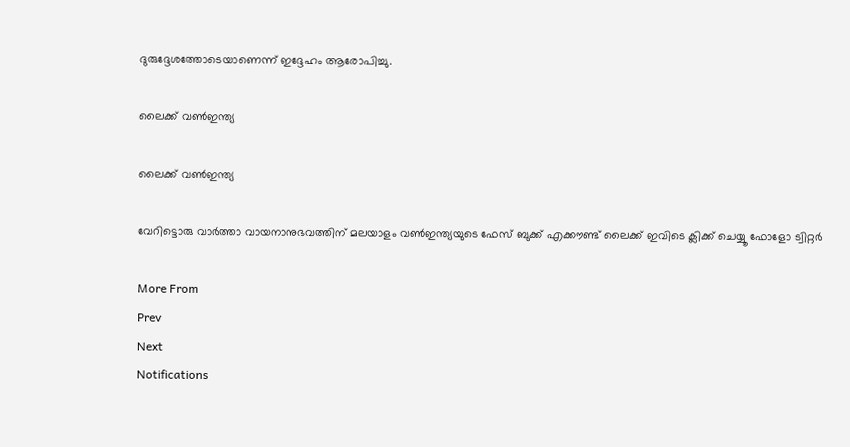ദുരുദ്ദേശത്തോടെയാണെന്ന് ഇദ്ദേഹം ആരോപിച്ചു.

ലൈക്ക് വണ്‍ഇന്ത്യ

ലൈക്ക് വണ്‍ഇന്ത്യ

വേറിട്ടൊരു വാര്‍ത്താ വായനാനുഭവത്തിന് മലയാളം വണ്‍ഇന്ത്യയുടെ ഫേസ് ബുക്ക് എക്കൗണ്ട് ലൈക്ക് ഇവിടെ ക്ലിക്ക് ചെയ്യൂ ഫോളോ ട്വിറ്റര്‍

More From
Prev
Next
Notifications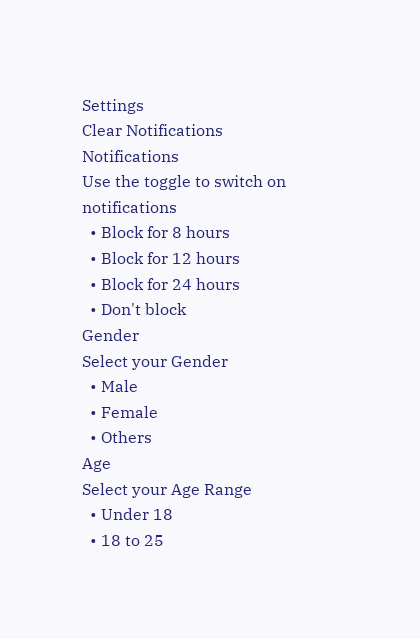Settings
Clear Notifications
Notifications
Use the toggle to switch on notifications
  • Block for 8 hours
  • Block for 12 hours
  • Block for 24 hours
  • Don't block
Gender
Select your Gender
  • Male
  • Female
  • Others
Age
Select your Age Range
  • Under 18
  • 18 to 25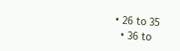• 26 to 35
  • 36 to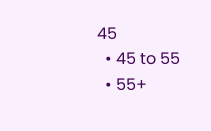45
  • 45 to 55
  • 55+